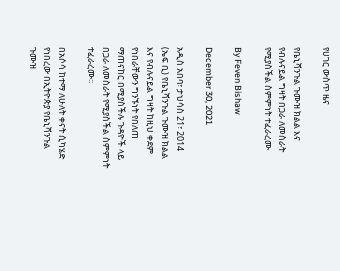የሀገር ውስጥ ዜና

የቤኒሻንጉል ጉሙዝ ክልል እና የብሉናይል ግዛት በጋራ ለመስራት የሚያስችል ስምምነት ተፈራረሙ

By Feven Bishaw

December 30, 2021

አዲስ አበባ፣ ታህሳስ 21፣ 2014 (ኤፍ ቢ) የቤኒሻንጉል ጉሙዝ ክልል እና የብሉናይል ግዛት ከዚህ ቀደም የነበራቸውን ግንኙነት የበለጠ ማጠናከር በሚያስችሉ ጉዳዮች ላይ በጋራ ለመስራት የሚያስችል ስምምነት ተፈራረሙ፡፡

በአሶሳ ከተማ ለሁለት ቀናት ሲካሄድ የነበረው በኢትዮጵያ የቤኒሻንጉል ጉሙዝ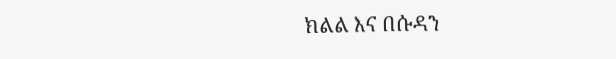ክልል እና በሱዳን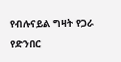የብሉናይል ግዛት የጋራ የድንበር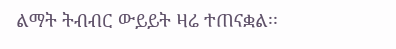ልማት ትብብር ውይይት ዛሬ ተጠናቋል፡፡